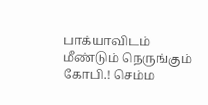பாக்யாவிடம் மீண்டும் நெருங்கும் கோபி.! செம்ம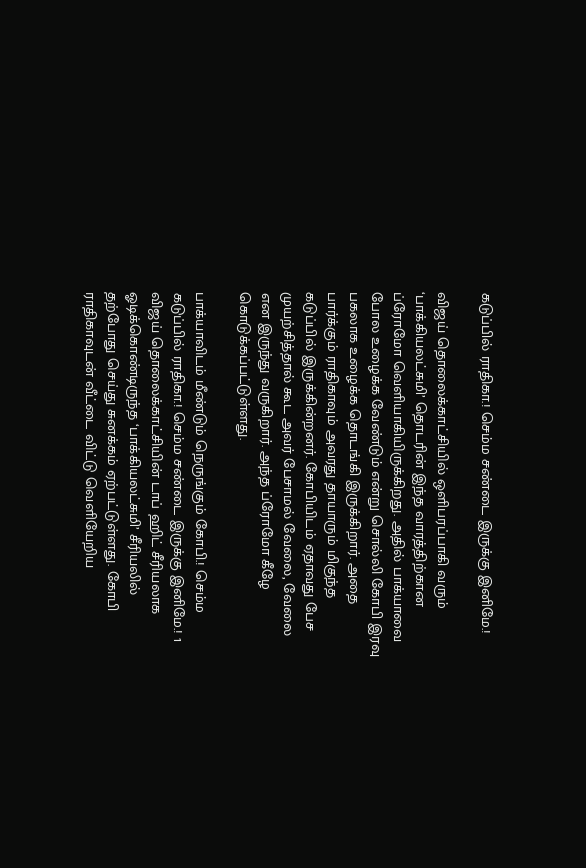கடுப்பில் ராதிகா.! செம்ம சண்டை இருக்கு இனிமே.!

விஜய் தொலைக்காட்சியில் ஒளிபரப்பாகி வரும் ‘பாக்கியலட்சுமி’ தொடரின் இந்த வாரத்திற்கான ப்ரோமோ வெளியாகியிருக்கிறது. அதில் பாக்யாவை போல உழைக்க வேண்டும் என்று சொல்லி கோபி இரவு பகலாக உழைக்க தொடங்கி இருக்கிறார். அதை பார்க்கும் ராதிகாவும் அவரது தாயாரும் மிகுந்த கடுப்பில் இருக்கின்றனர். கோபியிடம் ஏதாவது பேச முயற்சித்தால் கூட அவர் பேசாமல் வேலை, வேலை என இருந்து வருகிறார். அந்த ப்ரோமோ கீழே கொடுக்கப்பட்டுள்ளது.

பாக்யாவிடம் மீண்டும் நெருங்கும் கோபி.! செம்ம கடுப்பில் ராதிகா.! செம்ம சண்டை இருக்கு இனிமே.! 1
விஜய் தொலைக்காட்சியின் டாப் ஹிட் சீரியலாக ஓடிக்கொண்டிருந்த ‘பாக்கியலட்சுமி’ சீரியலில் தற்போது செய்து சுனக்கம் ஏற்பட்டுள்ளது. கோபி ராதிகாவுடன் வீட்டை விட்டு வெளியேறிய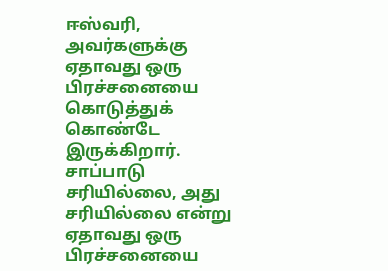ஈஸ்வரி, அவர்களுக்கு ஏதாவது ஒரு பிரச்சனையை கொடுத்துக் கொண்டே இருக்கிறார். சாப்பாடு சரியில்லை, அது சரியில்லை என்று ஏதாவது ஒரு பிரச்சனையை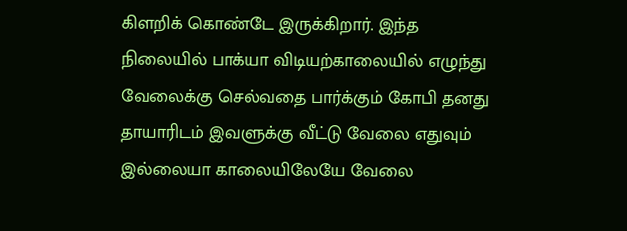கிளறிக் கொண்டே இருக்கிறார். இந்த நிலையில் பாக்யா விடியற்காலையில் எழுந்து வேலைக்கு செல்வதை பார்க்கும் கோபி தனது தாயாரிடம் இவளுக்கு வீட்டு வேலை எதுவும் இல்லையா காலையிலேயே வேலை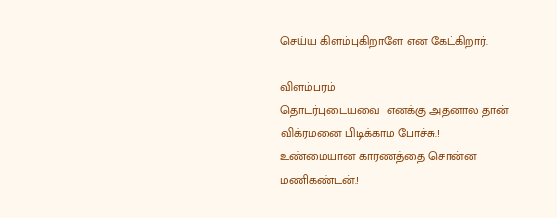செய்ய கிளம்புகிறாளே என கேட்கிறார்.

விளம்பரம்
தொடர்புடையவை  எனக்கு அதனால தான் விக்ரமனை பிடிக்காம போச்சு.! உண்மையான காரணத்தை சொன்ன மணிகண்டன்.!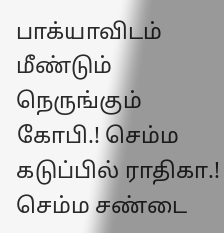பாக்யாவிடம் மீண்டும் நெருங்கும் கோபி.! செம்ம கடுப்பில் ராதிகா.! செம்ம சண்டை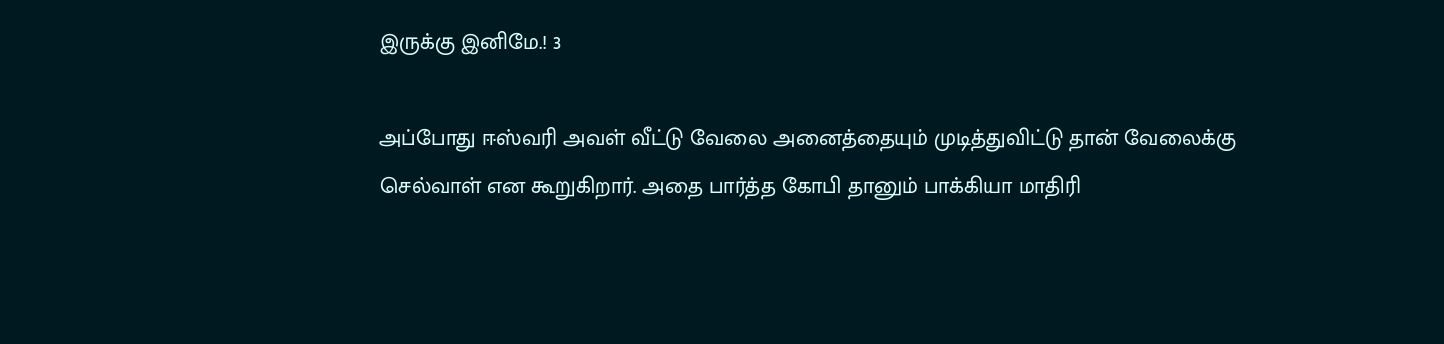இருக்கு இனிமே.! 3

அப்போது ஈஸ்வரி அவள் வீட்டு வேலை அனைத்தையும் முடித்துவிட்டு தான் வேலைக்கு செல்வாள் என கூறுகிறார். அதை பார்த்த கோபி தானும் பாக்கியா மாதிரி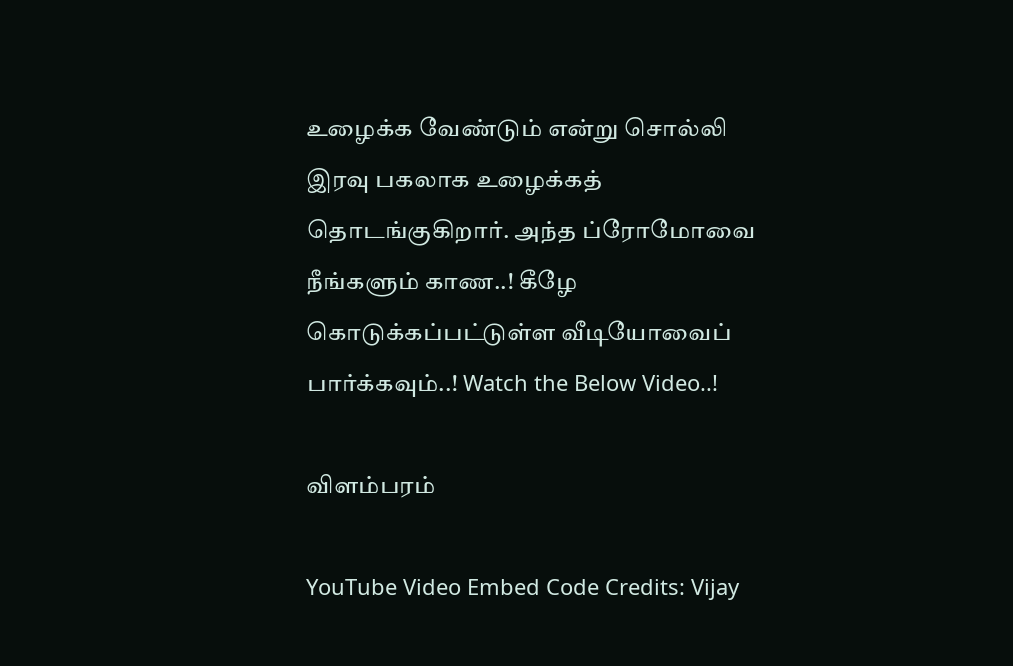உழைக்க வேண்டும் என்று சொல்லி இரவு பகலாக உழைக்கத் தொடங்குகிறார். அந்த ப்ரோமோவை நீங்களும் காண..! கீழே கொடுக்கப்பட்டுள்ள வீடியோவைப் பார்க்கவும்..! Watch the Below Video..!

விளம்பரம்

YouTube Video Embed Code Credits: Vijay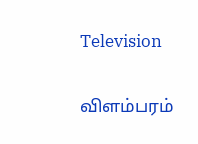Television

விளம்பரம்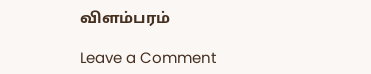விளம்பரம்

Leave a Comment